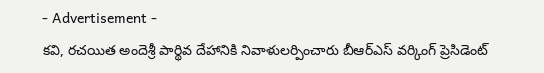- Advertisement -
కవి, రచయిత అందెశ్రీ పార్థివ దేహానికి నివాళులర్పించారు బీఆర్ఎస్ వర్కింగ్ ప్రెసిడెంట్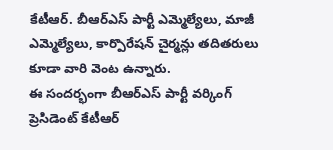కేటీఆర్. బీఆర్ఎస్ పార్టీ ఎమ్మెల్యేలు, మాజీ ఎమ్మెల్యేలు, కార్పొరేషన్ చైర్మన్లు తదితరులు కూడా వారి వెంట ఉన్నారు.
ఈ సందర్భంగా బీఆర్ఎస్ పార్టీ వర్కింగ్ ప్రెసిడెంట్ కేటీఆర్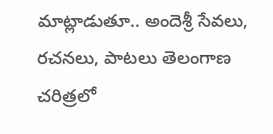మాట్లాడుతూ.. అందెశ్రీ సేవలు, రచనలు, పాటలు తెలంగాణ చరిత్రలో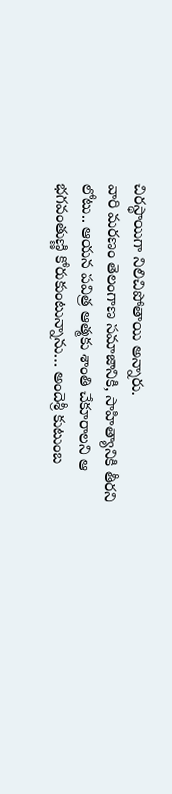చిరస్థాయిగా నిలిచిపోతాయి అన్నారు.
వారి మరణం తెలంగాణ సమాజానికి, సాహిత్యానికి తీరని లోటు.. ఆయన పవిత్ర ఆత్మకు శాంతి చేకూరాలని ఆ భగవంతుణ్ణి కోరుకుంటున్నాను… అందెశ్రీ కుటుంబ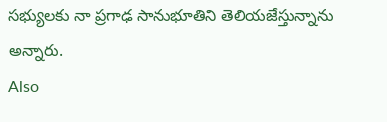సభ్యులకు నా ప్రగాఢ సానుభూతిని తెలియజేస్తున్నాను అన్నారు.
Also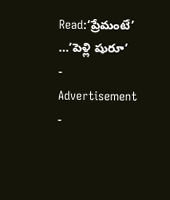Read:‘ప్రేమంటే’ …’పెళ్లి షురూ’
- Advertisement -